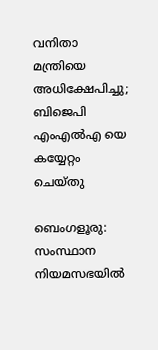വനിതാ മന്ത്രിയെ അധിക്ഷേപിച്ചു; ബിജെപി എംഎൽഎ യെ കയ്യേറ്റം ചെയ്തു

ബെംഗളൂരു: സംസ്ഥാന നിയമസഭയില്‍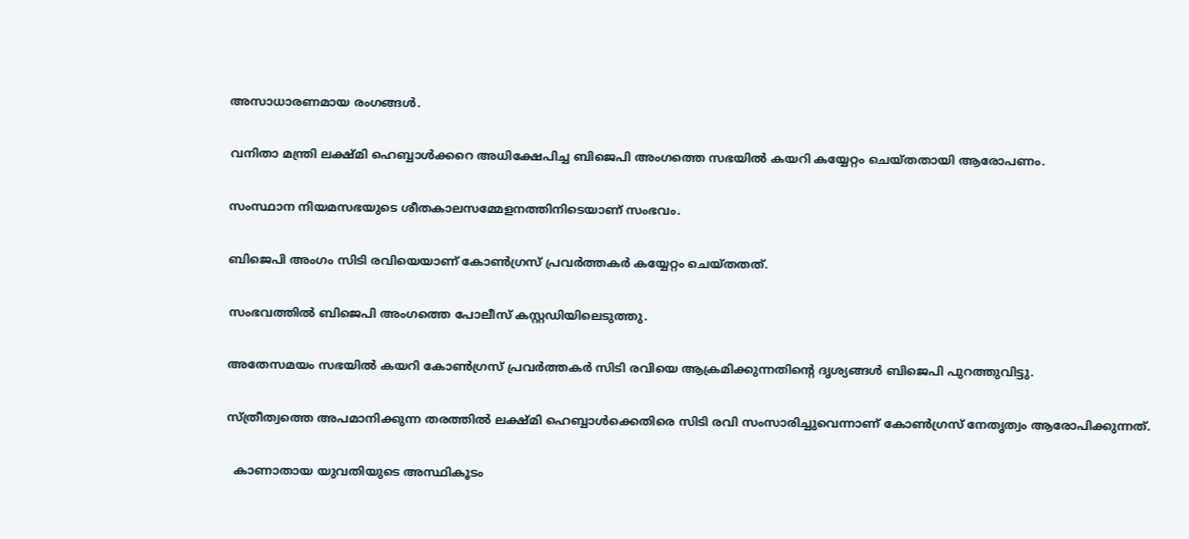അസാധാരണമായ രംഗങ്ങള്‍.

വനിതാ മന്ത്രി ലക്ഷ്മി ഹെബ്ബാള്‍ക്കറെ അധിക്ഷേപിച്ച ബിജെപി അംഗത്തെ സഭയില്‍ കയറി കയ്യേറ്റം ചെയ്തതായി ആരോപണം.

സംസ്ഥാന നിയമസഭയുടെ ശീതകാലസമ്മേളനത്തിനിടെയാണ് സംഭവം.

ബിജെപി അംഗം സിടി രവിയെയാണ് കോണ്‍ഗ്രസ് പ്രവര്‍ത്തകര്‍ കയ്യേറ്റം ചെയ്തതത്.

സംഭവത്തില്‍ ബിജെപി അംഗത്തെ പോലീസ് കസ്റ്റഡിയിലെടുത്തു.

അതേസമയം സഭയില്‍ കയറി കോണ്‍ഗ്രസ് പ്രവര്‍ത്തകര്‍ സിടി രവിയെ ആക്രമിക്കുന്നതിന്റെ ദൃശ്യങ്ങള്‍ ബിജെപി പുറത്തുവിട്ടു.

സ്ത്രീത്വത്തെ അപമാനിക്കുന്ന തരത്തില്‍ ലക്ഷ്മി ഹെബ്ബാള്‍ക്കെതിരെ സിടി രവി സംസാരിച്ചുവെന്നാണ് കോണ്‍ഗ്രസ് നേതൃത്വം ആരോപിക്കുന്നത്.

  കാണാതായ യുവതിയുടെ അസ്ഥികൂടം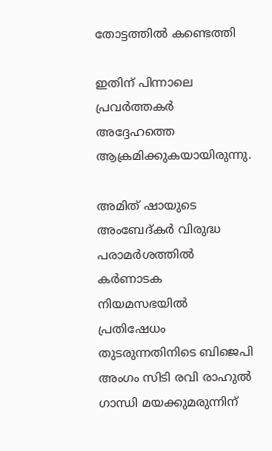തോട്ടത്തിൽ കണ്ടെത്തി

ഇതിന് പിന്നാലെ പ്രവര്‍ത്തകര്‍ അദ്ദേഹത്തെ ആക്രമിക്കുകയായിരുന്നു.

അമിത് ഷായുടെ അംബേദ്കര്‍ വിരുദ്ധ പരാമര്‍ശത്തില്‍ കര്‍ണാടക നിയമസഭയില്‍ പ്രതിഷേധം തുടരുന്നതിനിടെ ബിജെപി അംഗം സിടി രവി രാഹുല്‍ ഗാന്ധി മയക്കുമരുന്നിന്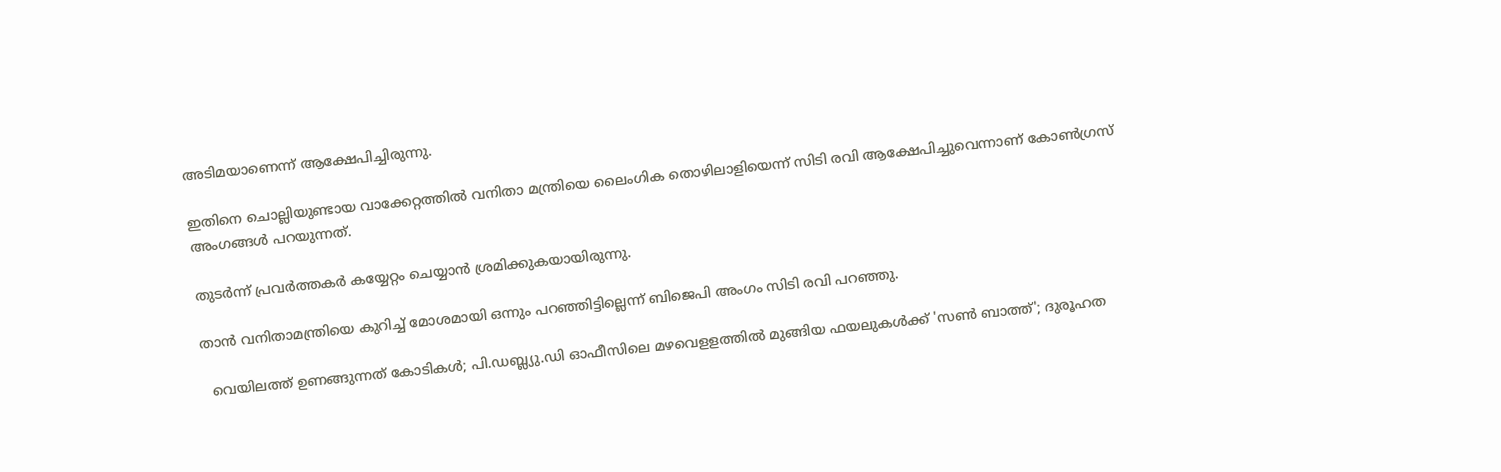അടിമയാണെന്ന് ആക്ഷേപിച്ചിരുന്നു.

ഇതിനെ ചൊല്ലിയുണ്ടായ വാക്കേറ്റത്തില്‍ വനിതാ മന്ത്രിയെ ലൈംഗിക തൊഴിലാളിയെന്ന് സിടി രവി ആക്ഷേപിച്ചുവെന്നാണ് കോണ്‍ഗ്രസ് അംഗങ്ങള്‍ പറയുന്നത്.

തുടര്‍ന്ന് പ്രവര്‍ത്തകര്‍ കയ്യേറ്റം ചെയ്യാന്‍ ശ്രമിക്കുകയായിരുന്നു.

താന്‍ വനിതാമന്ത്രിയെ കുറിച്ച് മോശമായി ഒന്നും പറഞ്ഞിട്ടില്ലെന്ന് ബിജെപി അംഗം സിടി രവി പറഞ്ഞു.

  വെയിലത്ത് ഉണങ്ങുന്നത് കോടികൾ; പി.ഡബ്ല്യു.ഡി ഓഫീസിലെ മഴവെളളത്തിൽ മുങ്ങിയ ഫയലുകൾക്ക് 'സൺ ബാത്ത്'; ദുരൂഹത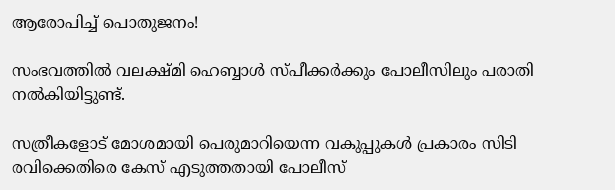ആരോപിച്ച് പൊതുജനം!

സംഭവത്തില്‍ വലക്ഷ്മി ഹെബ്ബാള്‍ സ്പീക്കര്‍ക്കും പോലീസിലും പരാതി നല്‍കിയിട്ടുണ്ട്.

സത്രീകളോട് മോശമായി പെരുമാറിയെന്ന വകുപ്പുകള്‍ പ്രകാരം സിടി രവിക്കെതിരെ കേസ് എടുത്തതായി പോലീസ്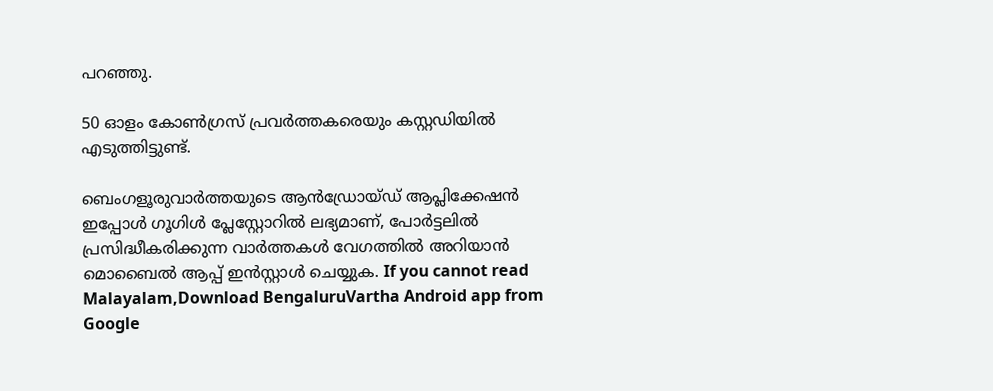പറഞ്ഞു.

50 ഓളം കോണ്‍ഗ്രസ് പ്രവര്‍ത്തകരെയും കസ്റ്റഡിയില്‍ എടുത്തിട്ടുണ്ട്.

ബെംഗളൂരുവാർത്തയുടെ ആൻഡ്രോയ്ഡ് ആപ്ലിക്കേഷൻ ഇപ്പോൾ ഗൂഗിൾ പ്ലേസ്റ്റോറിൽ ലഭ്യമാണ്, പോർട്ടലിൽ പ്രസിദ്ധീകരിക്കുന്ന വാർത്തകൾ വേഗത്തിൽ അറിയാൻ മൊബൈൽ ആപ്പ് ഇൻസ്റ്റാൾ ചെയ്യുക. If you cannot read Malayalam,Download BengaluruVartha Android app from Google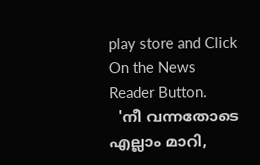play store and Click On the News Reader Button.
  'നീ വന്നതോടെ എല്ലാം മാറി,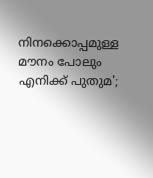നിനക്കൊപ്പമുള്ള മൗനം പോലും എനിക്ക് പുതുമ';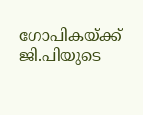ഗോപികയ്ക്ക് ജി.പിയുടെ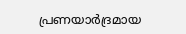പ്രണയാർദ്രമായ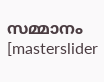സമ്മാനം
[masterslider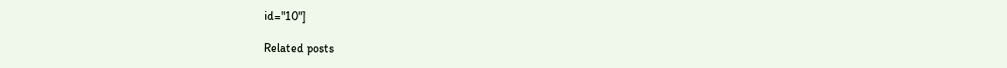id="10"]

Related posts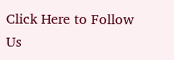Click Here to Follow Us